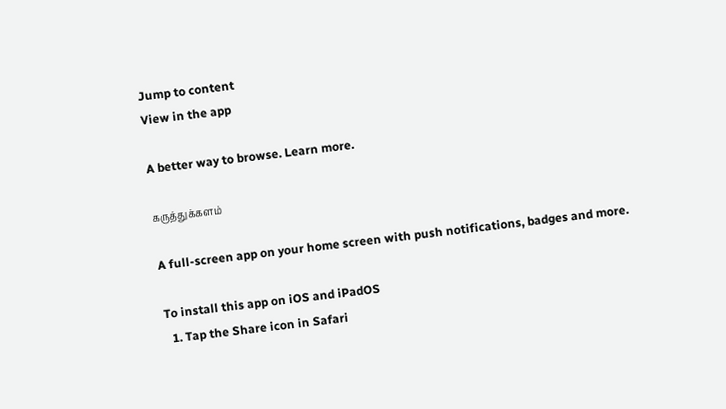Jump to content
View in the app

A better way to browse. Learn more.

கருத்துக்களம்

A full-screen app on your home screen with push notifications, badges and more.

To install this app on iOS and iPadOS
  1. Tap the Share icon in Safari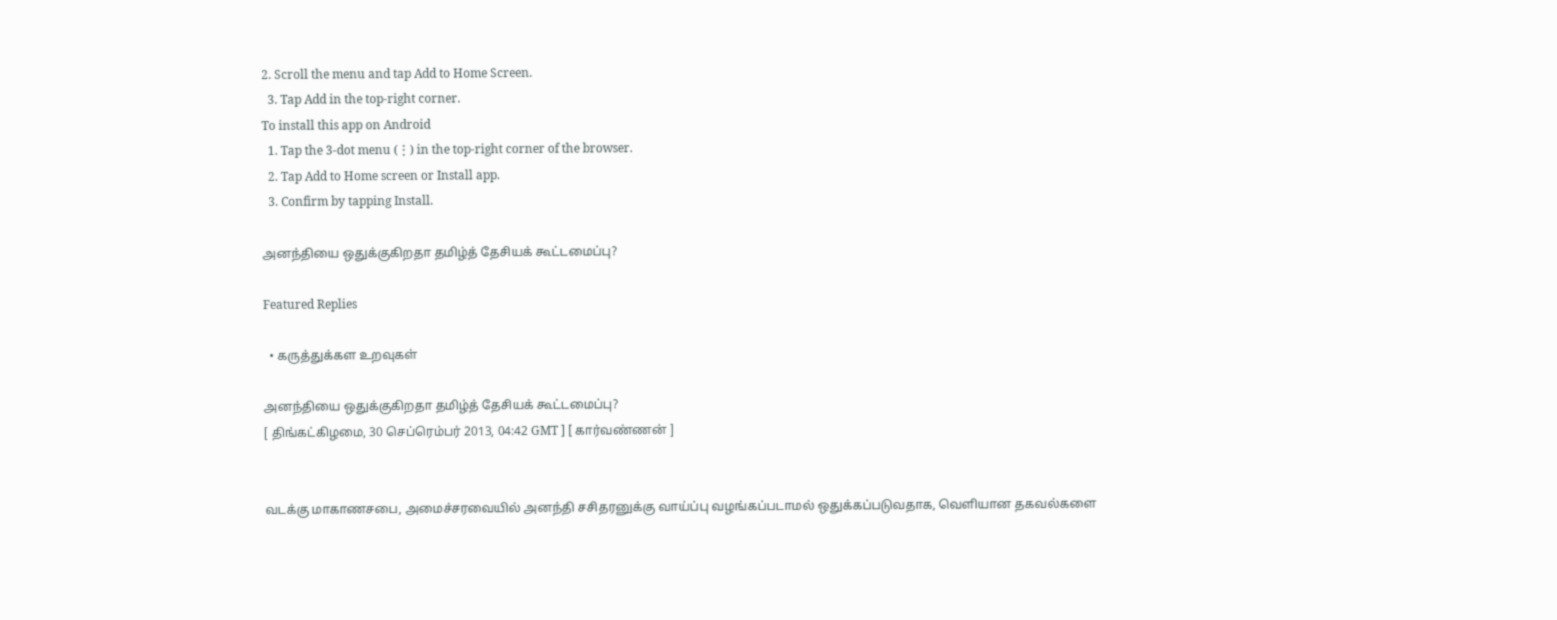2. Scroll the menu and tap Add to Home Screen.
  3. Tap Add in the top-right corner.
To install this app on Android
  1. Tap the 3-dot menu (⋮) in the top-right corner of the browser.
  2. Tap Add to Home screen or Install app.
  3. Confirm by tapping Install.

அனந்தியை ஒதுக்குகிறதா தமிழ்த் தேசியக் கூட்டமைப்பு?

Featured Replies

  • கருத்துக்கள உறவுகள்

அனந்தியை ஒதுக்குகிறதா தமிழ்த் தேசியக் கூட்டமைப்பு?
[ திங்கட்கிழமை, 30 செப்ரெம்பர் 2013, 04:42 GMT ] [ கார்வண்ணன் ]


வடக்கு மாகாணசபை, அமைச்சரவையில் அனந்தி சசிதரனுக்கு வாய்ப்பு வழங்கப்படாமல் ஒதுக்கப்படுவதாக, வெளியான தகவல்களை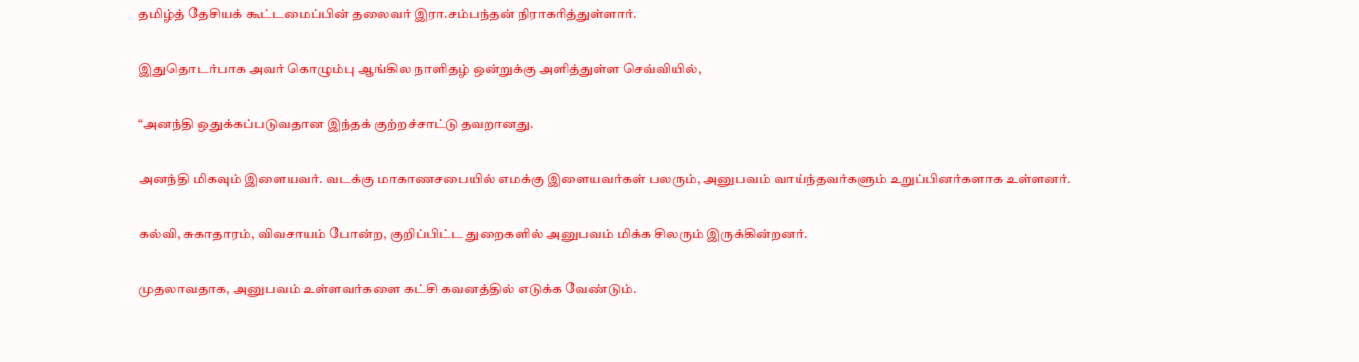தமிழ்த் தேசியக் கூட்டமைப்பின் தலைவர் இரா.சம்பந்தன் நிராகரித்துள்ளார்.

இதுதொடர்பாக அவர் கொழும்பு ஆங்கில நாளிதழ் ஒன்றுக்கு அளித்துள்ள செவ்வியில்,

“அனந்தி ஒதுக்கப்படுவதான இந்தக் குற்றச்சாட்டு தவறானது.

அனந்தி மிகவும் இளையவர். வடக்கு மாகாணசபையில் எமக்கு இளையவர்கள் பலரும், அனுபவம் வாய்ந்தவர்களும் உறுப்பினர்களாக உள்ளனர்.

கல்வி, சுகாதாரம், விவசாயம் போன்ற, குறிப்பிட்ட துறைகளில் அனுபவம் மிக்க சிலரும் இருக்கின்றனர்.

முதலாவதாக, அனுபவம் உள்ளவர்களை கட்சி கவனத்தில் எடுக்க வேண்டும்.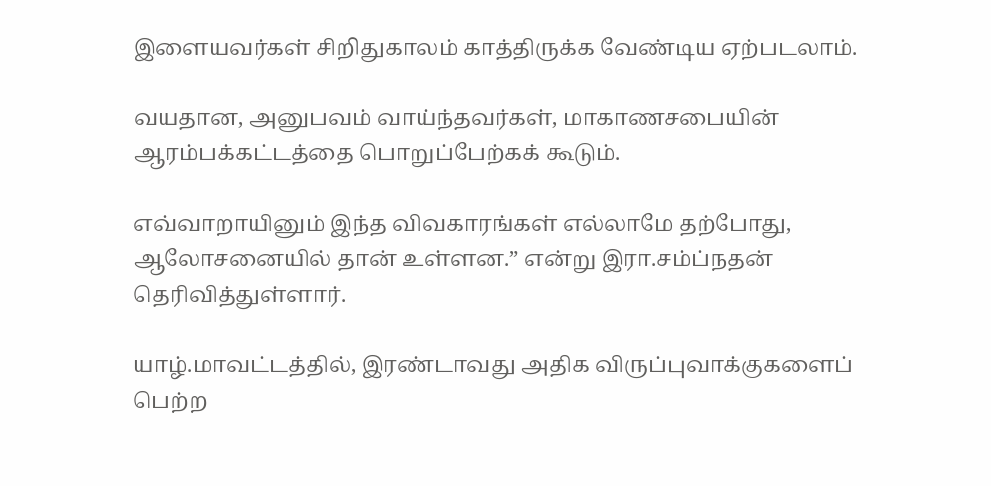இளையவர்கள் சிறிதுகாலம் காத்திருக்க வேண்டிய ஏற்படலாம்.

வயதான, அனுபவம் வாய்ந்தவர்கள், மாகாணசபையின் ஆரம்பக்கட்டத்தை பொறுப்பேற்கக் கூடும்.

எவ்வாறாயினும் இந்த விவகாரங்கள் எல்லாமே தற்போது, ஆலோசனையில் தான் உள்ளன.” என்று இரா.சம்ப்நதன் தெரிவித்துள்ளார்.

யாழ்.மாவட்டத்தில், இரண்டாவது அதிக விருப்புவாக்குகளைப் பெற்ற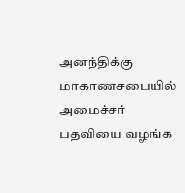அனந்திக்கு மாகாணசபையில் அமைச்சர் பதவியை வழங்க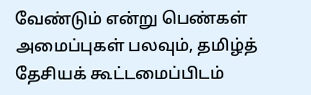வேண்டும் என்று பெண்கள் அமைப்புகள் பலவும், தமிழ்த் தேசியக் கூட்டமைப்பிடம்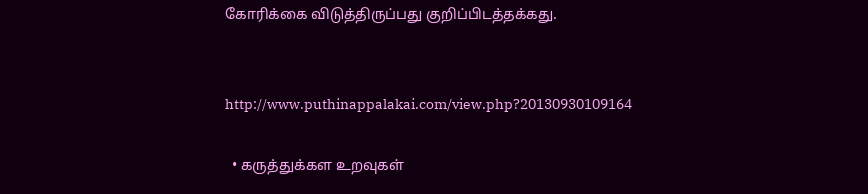கோரிக்கை விடுத்திருப்பது குறிப்பிடத்தக்கது.


http://www.puthinappalakai.com/view.php?20130930109164

  • கருத்துக்கள உறவுகள்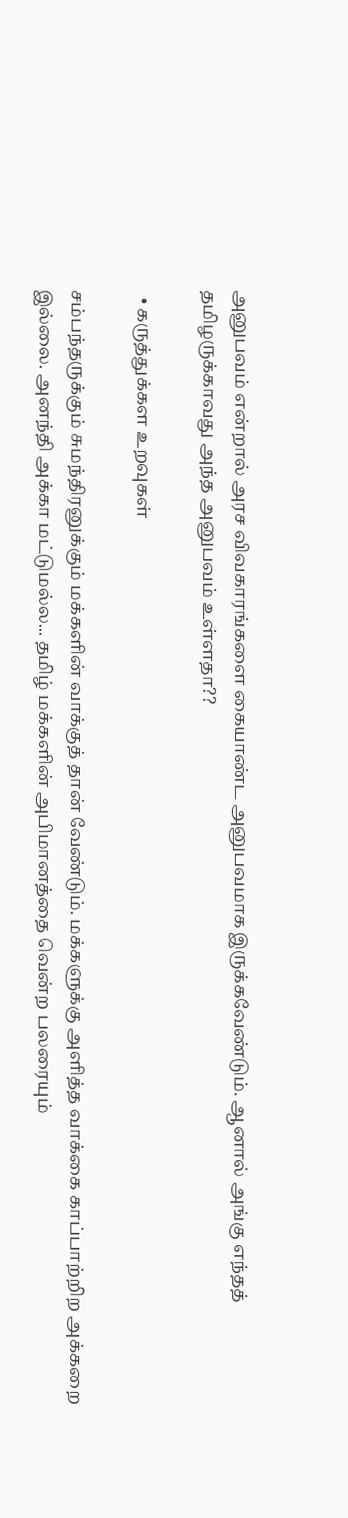அனுபவம் என்றால் அரச விவகாரங்களை கையாண்ட அனுபவமாக இருக்கவேண்டும். ஆனால் அங்கு எந்தத் தமிழருக்காவது அந்த அனுபவம் உள்ளதா??

  • கருத்துக்கள உறவுகள்

சம்பந்தருக்கும் சுமந்திரனுக்கும் மக்களின் வாக்குத் தான் வேண்டும். மக்களுக்கு அளித்த வாக்கை காப்பாற்றிற அக்கறை இல்லை. அனந்தி அக்கா மட்டுமல்ல... தமிழ் மக்களின் அபிமானத்தை வென்ற பலரையும்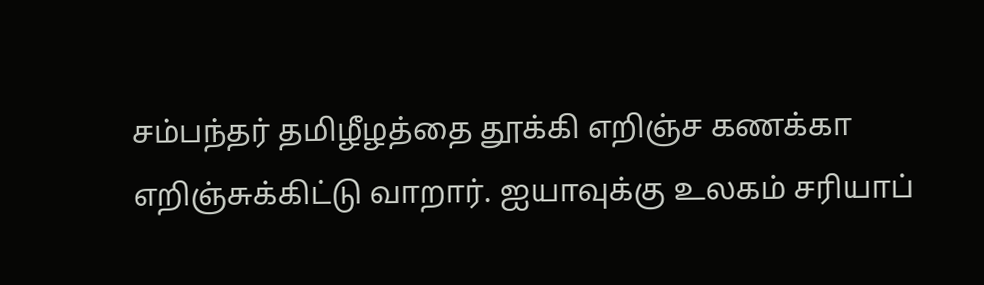சம்பந்தர் தமிழீழத்தை தூக்கி எறிஞ்ச கணக்கா எறிஞ்சுக்கிட்டு வாறார். ஐயாவுக்கு உலகம் சரியாப்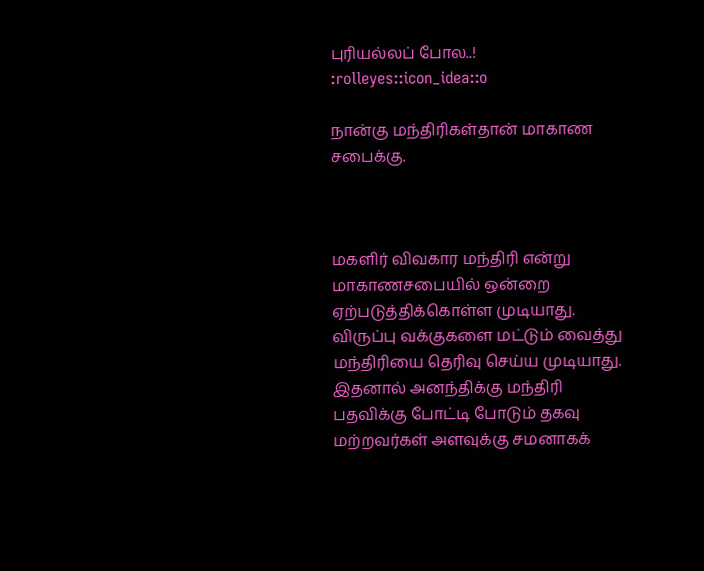புரியல்லப் போல..! :rolleyes::icon_idea::o

நான்கு மந்திரிகள்தான் மாகாண சபைக்கு.



மகளிர் விவகார மந்திரி என்று மாகாணசபையில் ஒன்றை ஏற்படுத்திக்கொள்ள முடியாது. விருப்பு வக்குகளை மட்டும் வைத்து மந்திரியை தெரிவு செய்ய முடியாது. இதனால் அனந்திக்கு மந்திரி பதவிக்கு போட்டி போடும் தகவு மற்றவர்கள் அளவுக்கு சமனாகக்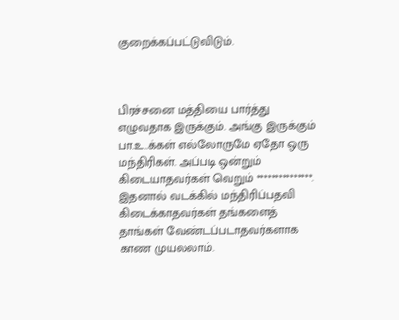குறைக்கப்பட்டுவிடும்.



பிரச்சனை மத்தியை பார்த்து எழுவதாக இருக்கும். அங்கு இருக்கும் பா.உ..க்கள் எல்லோருமே ஏதோ ஒரு மந்திரிகள். அப்படி ஒன்றும் கிடையாதவர்கள் வெறும் ***************. இதனால் வடக்கில் மந்திரிப்பதவி கிடைக்காதவர்கள் தங்களைத் தாங்கள் வேண்டப்படாதவர்களாக காண முயலலாம்.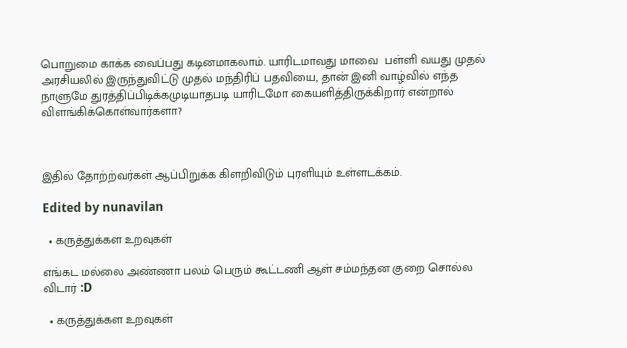பொறுமை காக்க வைப்பது கடினமாகலாம். யாரிடமாவது மாவை  பள்ளி வயது முதல் அரசியலில் இருந்துவிட்டு முதல் மந்திரிப் பதவியை, தான் இனி வாழ்வில் எந்த நாளுமே துரத்திப்பிடிக்கமுடியாதபடி யாரிடமோ கையளித்திருக்கிறார் என்றால் விளங்கிக்கொள்வார்களா?



இதில் தோற்ற்வர்கள் ஆப்பிறுக்க கிளறிவிடும் புரளியும் உள்ளடக்கம்.

Edited by nunavilan

  • கருத்துக்கள உறவுகள்

எங்கட மல்லை அண்ணா பலம் பெரும் கூட்டணி ஆள் சம்மந்தன குறை சொல்ல விடார் :D

  • கருத்துக்கள உறவுகள்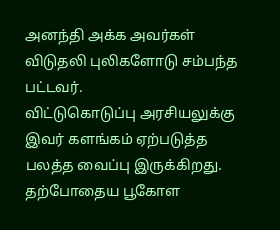அனந்தி அக்க அவர்கள் விடுதலி புலிகளோடு சம்பந்த பட்டவர்.
விட்டுகொடுப்பு அரசியலுக்கு இவர் களங்கம் ஏற்படுத்த பலத்த வைப்பு இருக்கிறது.
தற்போதைய பூகோள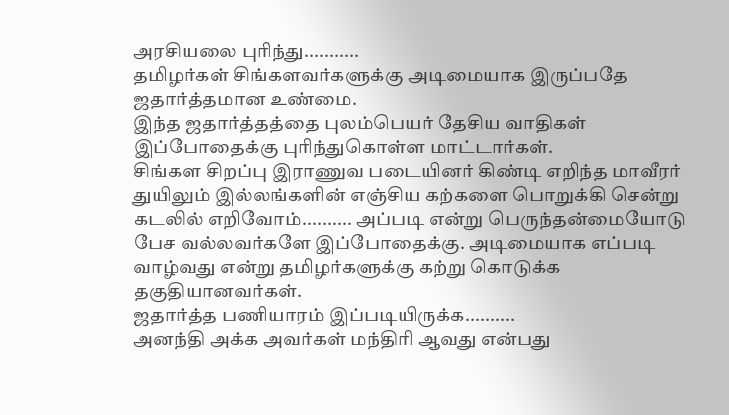அரசியலை புரிந்து...........
தமிழர்கள் சிங்களவர்களுக்கு அடிமையாக இருப்பதே ஜதார்த்தமான உண்மை.
இந்த ஜதார்த்தத்தை புலம்பெயர் தேசிய வாதிகள் இப்போதைக்கு புரிந்துகொள்ள மாட்டார்கள்.
சிங்கள சிறப்பு இராணுவ படையினர் கிண்டி எறிந்த மாவீரர் துயிலும் இல்லங்களின் எஞ்சிய கற்களை பொறுக்கி சென்று கடலில் எறிவோம்.......... அப்படி என்று பெருந்தன்மையோடு பேச வல்லவர்களே இப்போதைக்கு. அடிமையாக எப்படி வாழ்வது என்று தமிழர்களுக்கு கற்று கொடுக்க தகுதியானவர்கள்.
ஜதார்த்த பணியாரம் இப்படியிருக்க..........
அனந்தி அக்க அவர்கள் மந்திரி ஆவது என்பது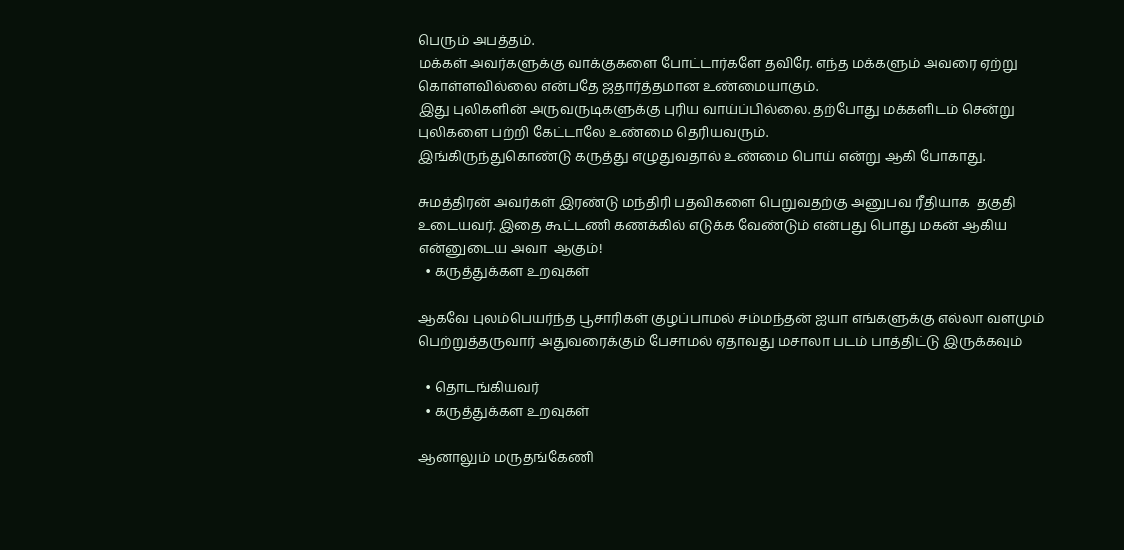பெரும் அபத்தம்.
மக்கள் அவர்களுக்கு வாக்குகளை போட்டார்களே தவிரே. எந்த மக்களும் அவரை ஏற்று கொள்ளவில்லை என்பதே ஜதார்த்தமான உண்மையாகும்.
இது புலிகளின் அருவருடிகளுக்கு புரிய வாய்ப்பில்லை. தற்போது மக்களிடம் சென்று புலிகளை பற்றி கேட்டாலே உண்மை தெரியவரும்.
இங்கிருந்துகொண்டு கருத்து எழுதுவதால் உண்மை பொய் என்று ஆகி போகாது.

சுமத்திரன் அவர்கள் இரண்டு மந்திரி பதவிகளை பெறுவதற்கு அனுபவ ரீதியாக  தகுதி உடையவர். இதை கூட்டணி கணக்கில் எடுக்க வேண்டும் என்பது பொது மகன் ஆகிய என்னுடைய அவா  ஆகும்!
  • கருத்துக்கள உறவுகள்

ஆகவே புலம்பெயர்ந்த பூசாரிகள் குழப்பாமல் சம்மந்தன் ஐயா எங்களுக்கு எல்லா வளமும் பெற்றுத்தருவார் அதுவரைக்கும் பேசாமல் ஏதாவது மசாலா படம் பாத்திட்டு இருக்கவும்

  • தொடங்கியவர்
  • கருத்துக்கள உறவுகள்

ஆனாலும் மருதங்கேணி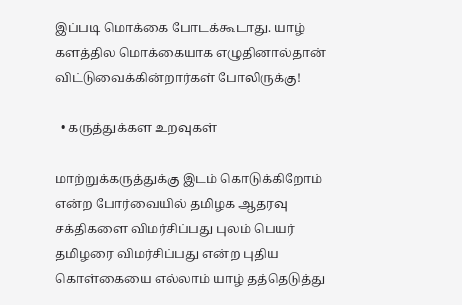இப்படி மொக்கை போடக்கூடாது. யாழ் களத்தில மொக்கையாக எழுதினால்தான் விட்டுவைக்கின்றார்கள் போலிருக்கு!

  • கருத்துக்கள உறவுகள்

மாற்றுக்கருத்துக்கு இடம் கொடுக்கிறோம் என்ற போர்வையில் தமிழக ஆதரவு சக்திகளை விமர்சிப்பது புலம் பெயர் தமிழரை விமர்சிப்பது என்ற புதிய கொள்கையை எல்லாம் யாழ் தத்தெடுத்து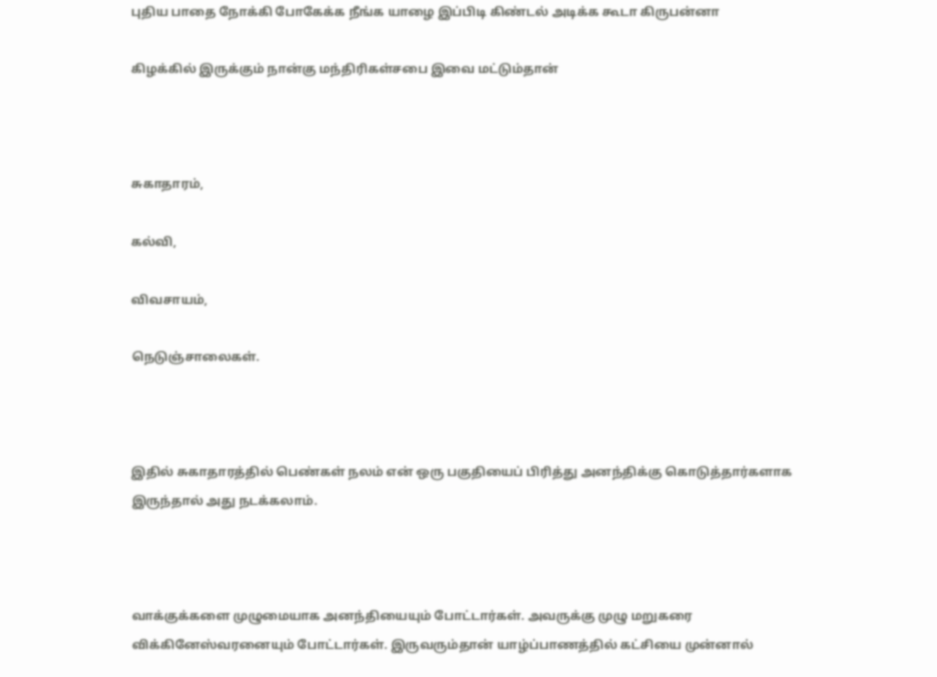புதிய பாதை நோக்கி போகேக்க நீங்க யாழை இப்பிடி கிண்டல் அடிக்க கூடா கிருபன்னா

கிழக்கில் இருக்கும் நான்கு மந்திரிகள்சபை இவை மட்டும்தான்



சுகாதாரம்,

கல்வி,

விவசாயம்,

நெடுஞ்சாலைகள்.



இதில் சுகாதாரத்தில் பெண்கள் நலம் என் ஒரு பகுதியைப் பிரித்து அனந்திக்கு கொடுத்தார்களாக இருந்தால் அது நடக்கலாம்.



வாக்குக்களை முழுமையாக அனந்தியையும் போட்டார்கள். அவருக்கு முழு மறுகரை  விக்கினேஸ்வரனையும் போட்டார்கள். இருவரும்தான் யாழ்ப்பாணத்தில் கட்சியை முன்னால்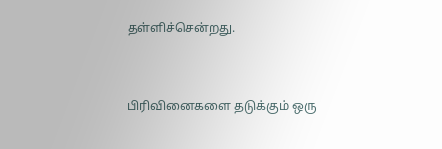தள்ளிச்சென்றது.



பிரிவினைகளை தடுக்கும் ஒரு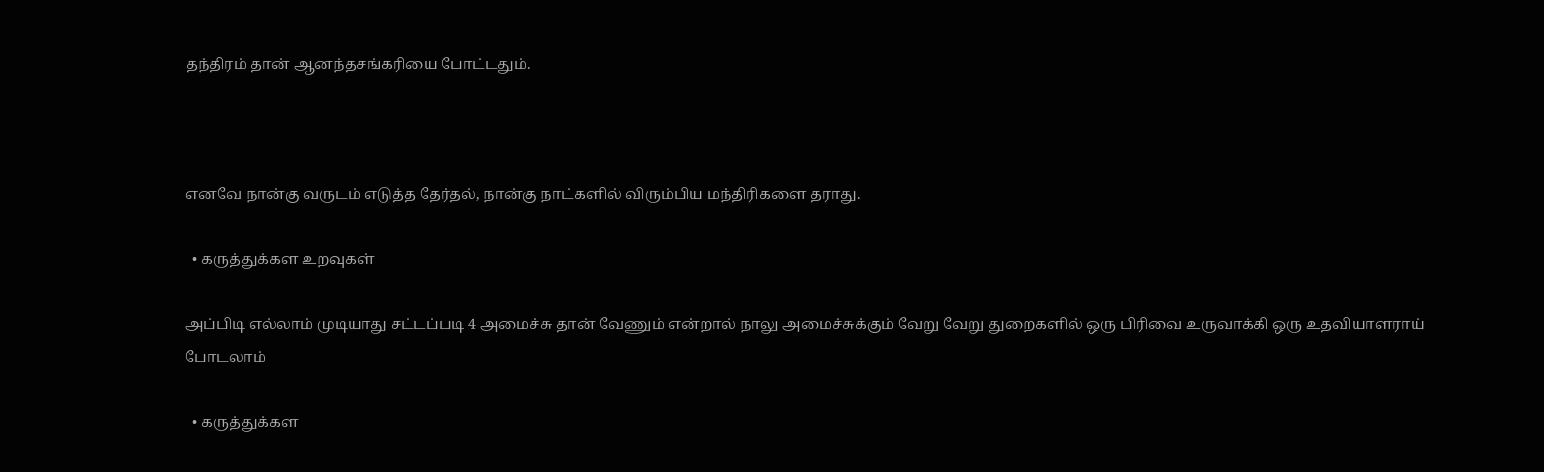தந்திரம் தான் ஆனந்தசங்கரியை போட்டதும்.



எனவே நான்கு வருடம் எடுத்த தேர்தல், நான்கு நாட்களில் விரும்பிய மந்திரிகளை தராது.

  • கருத்துக்கள உறவுகள்

அப்பிடி எல்லாம் முடியாது சட்டப்படி 4 அமைச்சு தான் வேணும் என்றால் நாலு அமைச்சுக்கும் வேறு வேறு துறைகளில் ஒரு பிரிவை உருவாக்கி ஒரு உதவியாளராய் போடலாம்

  • கருத்துக்கள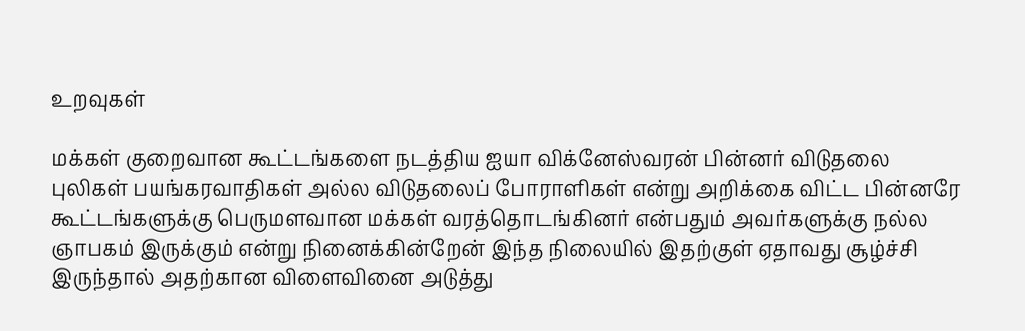உறவுகள்

மக்கள் குறைவான கூட்டங்களை நடத்திய ஐயா விக்னேஸ்வரன் பின்னர் விடுதலை புலிகள் பயங்கரவாதிகள் அல்ல விடுதலைப் போராளிகள் என்று அறிக்கை விட்ட பின்னரே கூட்டங்களுக்கு பெருமளவான மக்கள் வரத்தொடங்கினர் என்பதும் அவர்களுக்கு நல்ல ஞாபகம் இருக்கும் என்று நினைக்கின்றேன் இந்த நிலையில் இதற்குள் ஏதாவது சூழ்ச்சி இருந்தால் அதற்கான விளைவினை அடுத்து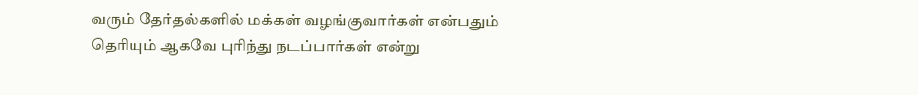வரும் தேர்தல்களில் மக்கள் வழங்குவார்கள் என்பதும் தெரியும் ஆகவே புரிந்து நடப்பார்கள் என்று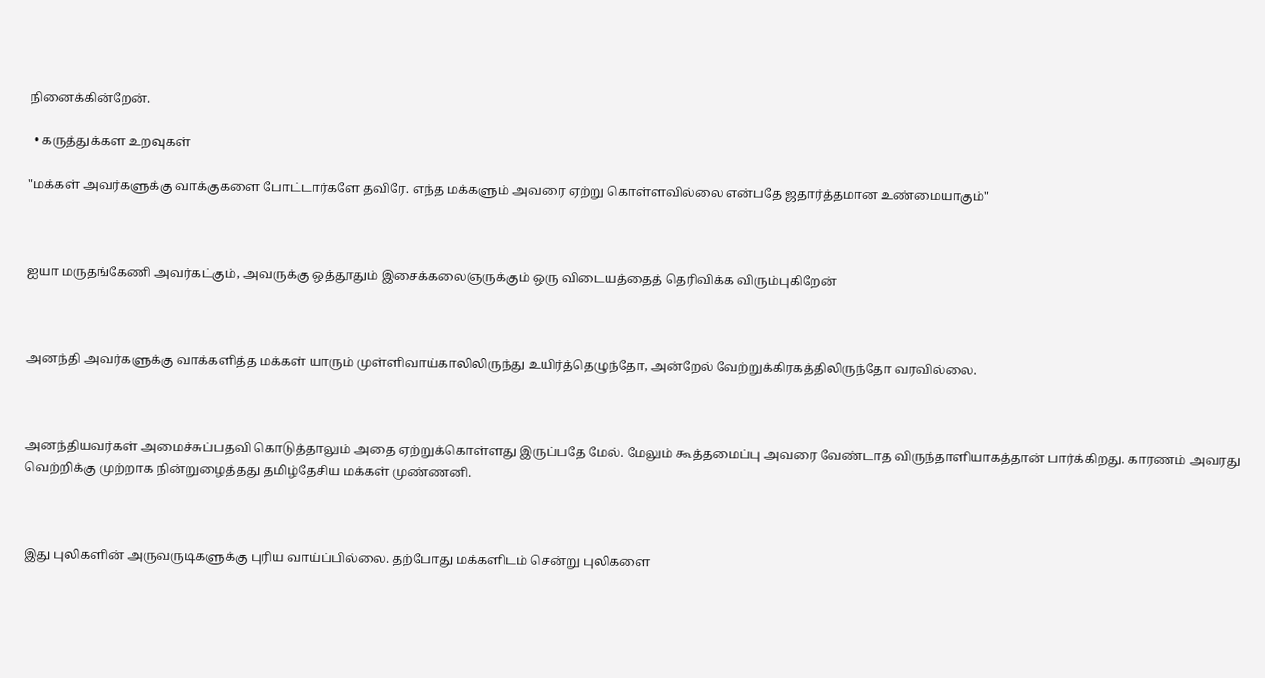நினைக்கின்றேன்.

  • கருத்துக்கள உறவுகள்

"மக்கள் அவர்களுக்கு வாக்குகளை போட்டார்களே தவிரே. எந்த மக்களும் அவரை ஏற்று கொள்ளவில்லை என்பதே ஜதார்த்தமான உண்மையாகும்"



ஐயா மருதங்கேணி அவர்கட்கும், அவருக்கு ஒத்தூதும் இசைக்கலைஞருக்கும் ஒரு விடையத்தைத் தெரிவிக்க விரும்புகிறேன்



அனந்தி அவர்களுக்கு வாக்களித்த மக்கள் யாரும் முள்ளிவாய்காலிலிருந்து உயிர்த்தெழுந்தோ, அன்றேல் வேற்றுக்கிரகத்திலிருந்தோ வரவில்லை.



அனந்தியவர்கள் அமைச்சுப்பதவி கொடுத்தாலும் அதை ஏற்றுக்கொள்ளது இருப்பதே மேல். மேலும் கூத்தமைப்பு அவரை வேண்டாத விருந்தாளியாகத்தான் பார்க்கிறது. காரணம் அவரது வெற்றிக்கு முற்றாக நின்றுழைத்தது தமிழ்தேசிய மக்கள் முண்ணனி.



இது புலிகளின் அருவருடிகளுக்கு புரிய வாய்ப்பில்லை. தற்போது மக்களிடம் சென்று புலிகளை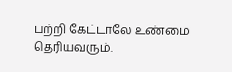பற்றி கேட்டாலே உண்மை தெரியவரும்.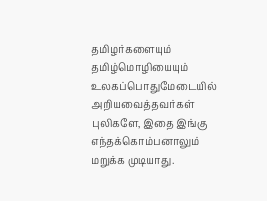தமிழர்களையும் தமிழ்மொழியையும் உலகப்பொதுமேடையில் அறியவைத்தவர்கள் புலிகளே, இதை இங்கு எந்தக்கொம்பனாலும் மறுக்க முடியாது.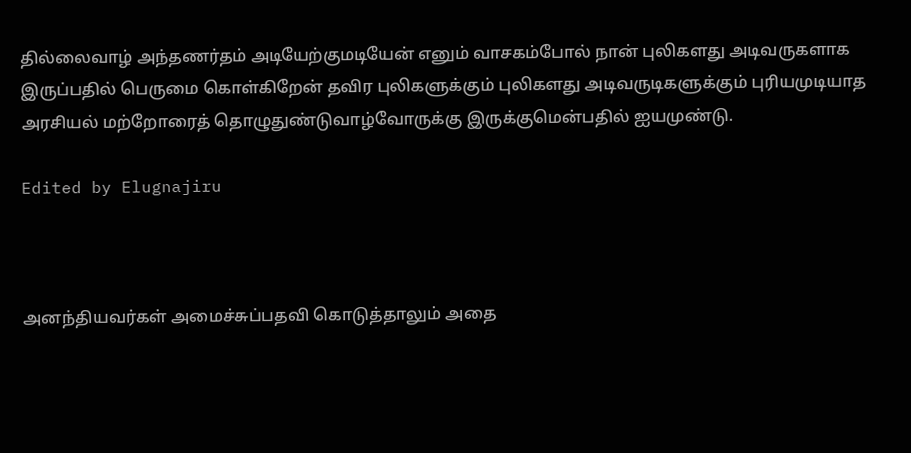தில்லைவாழ் அந்தணர்தம் அடியேற்குமடியேன் எனும் வாசகம்போல் நான் புலிகளது அடிவருகளாக இருப்பதில் பெருமை கொள்கிறேன் தவிர புலிகளுக்கும் புலிகளது அடிவருடிகளுக்கும் புரியமுடியாத அரசியல் மற்றோரைத் தொழுதுண்டுவாழ்வோருக்கு இருக்குமென்பதில் ஐயமுண்டு.

Edited by Elugnajiru



அனந்தியவர்கள் அமைச்சுப்பதவி கொடுத்தாலும் அதை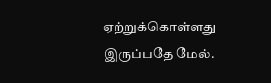ஏற்றுக்கொள்ளது இருப்பதே மேல்.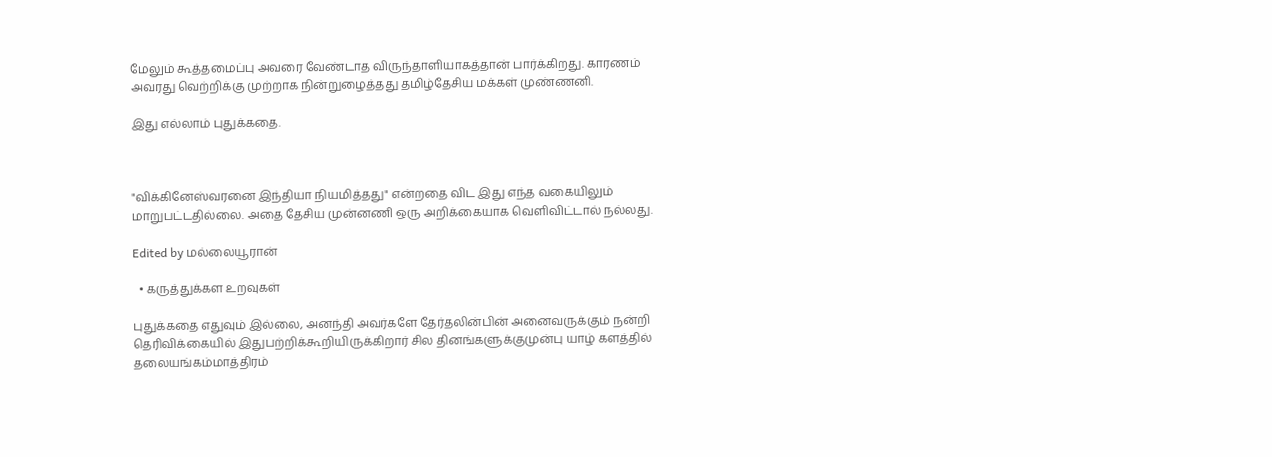மேலும் கூத்தமைப்பு அவரை வேண்டாத விருந்தாளியாகத்தான் பார்க்கிறது. காரணம் அவரது வெற்றிக்கு முற்றாக நின்றுழைத்தது தமிழ்தேசிய மக்கள் முண்ணனி.

இது எல்லாம் புதுக்கதை.



"விக்கினேஸ்வரனை இந்தியா நியமித்தது" என்றதை விட இது எந்த வகையிலும் மாறுபட்டதில்லை. அதை தேசிய முன்னணி ஒரு அறிக்கையாக வெளிவிட்டால் நல்லது.

Edited by மல்லையூரான்

  • கருத்துக்கள உறவுகள்

புதுக்கதை எதுவும் இல்லை, அனந்தி அவர்களே தேர்தலின்பின் அனைவருக்கும் நன்றி தெரிவிக்கையில் இதுபற்றிக்கூறியிருக்கிறார் சில தினங்களுக்குமுன்பு யாழ் களத்தில் தலையங்கம்மாத்திரம்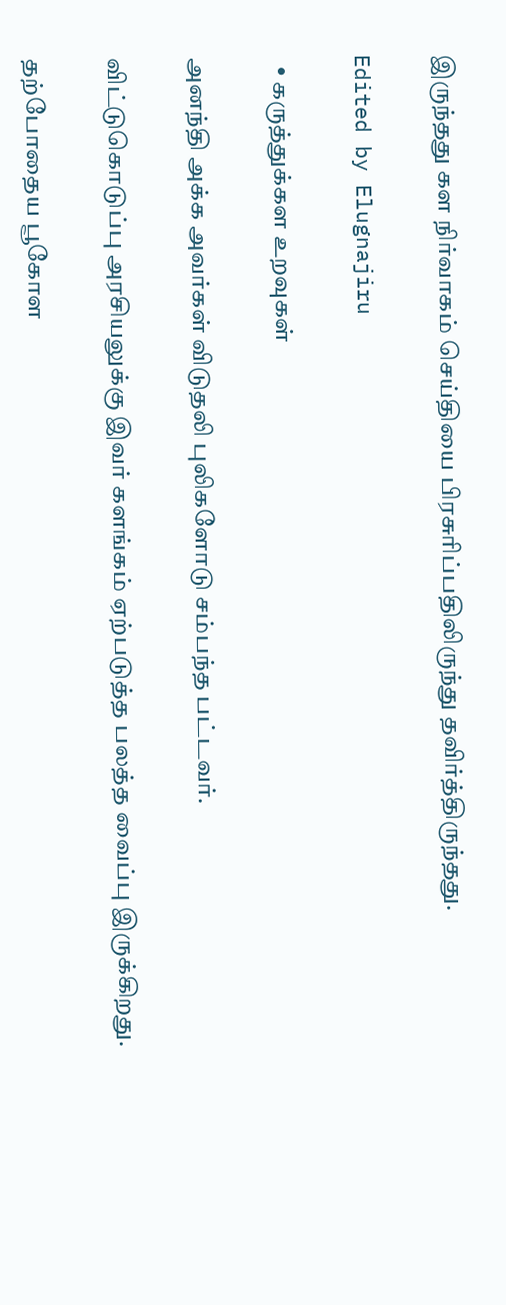இருந்தது கள நிர்வாகம் செய்தியை பிரசுரிப்பதிலிருந்து தவிர்த்திருந்தது.

Edited by Elugnajiru

  • கருத்துக்கள உறவுகள்

அனந்தி அக்க அவர்கள் விடுதலி புலிகளோடு சம்பந்த பட்டவர்.

விட்டுகொடுப்பு அரசியலுக்கு இவர் களங்கம் ஏற்படுத்த பலத்த வைப்பு இருக்கிறது.

தற்போதைய பூகோள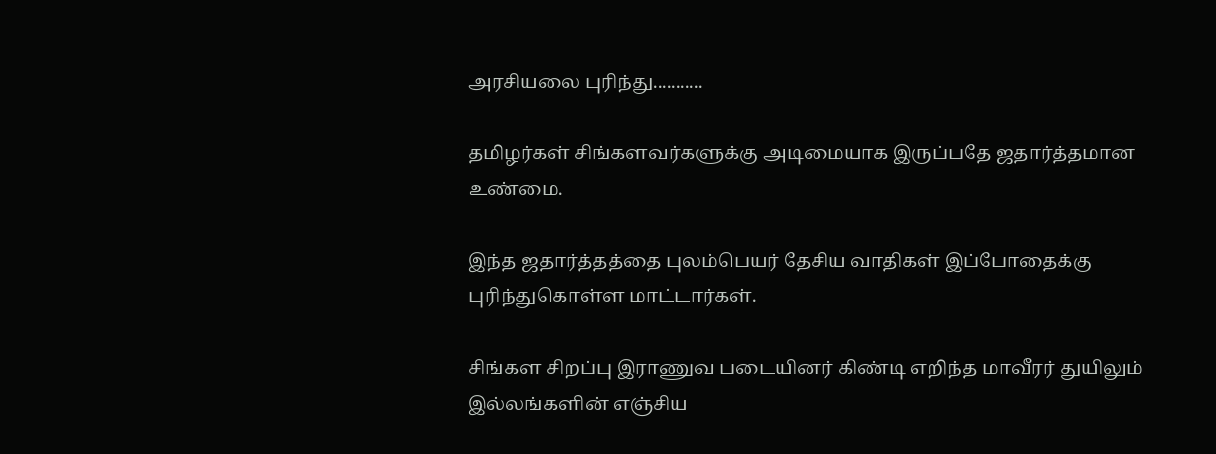அரசியலை புரிந்து...........

தமிழர்கள் சிங்களவர்களுக்கு அடிமையாக இருப்பதே ஜதார்த்தமான உண்மை.

இந்த ஜதார்த்தத்தை புலம்பெயர் தேசிய வாதிகள் இப்போதைக்கு புரிந்துகொள்ள மாட்டார்கள்.

சிங்கள சிறப்பு இராணுவ படையினர் கிண்டி எறிந்த மாவீரர் துயிலும் இல்லங்களின் எஞ்சிய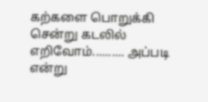கற்களை பொறுக்கி சென்று கடலில் எறிவோம்.......... அப்படி என்று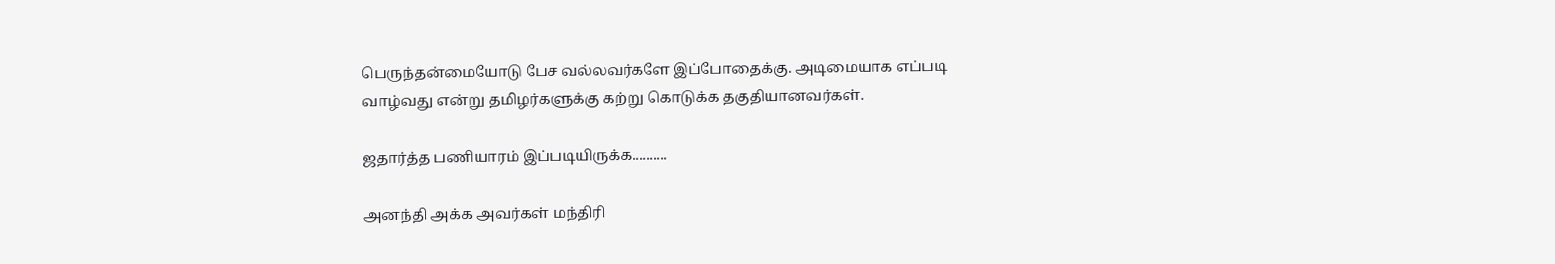பெருந்தன்மையோடு பேச வல்லவர்களே இப்போதைக்கு. அடிமையாக எப்படி வாழ்வது என்று தமிழர்களுக்கு கற்று கொடுக்க தகுதியானவர்கள்.

ஜதார்த்த பணியாரம் இப்படியிருக்க..........

அனந்தி அக்க அவர்கள் மந்திரி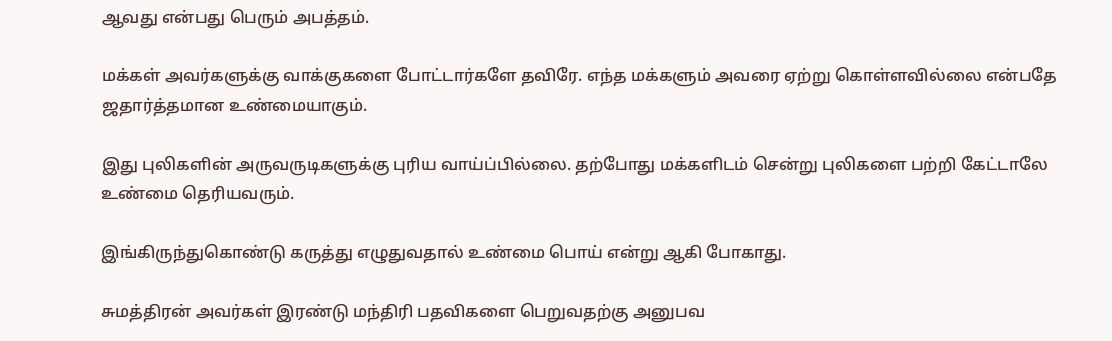ஆவது என்பது பெரும் அபத்தம்.

மக்கள் அவர்களுக்கு வாக்குகளை போட்டார்களே தவிரே. எந்த மக்களும் அவரை ஏற்று கொள்ளவில்லை என்பதே ஜதார்த்தமான உண்மையாகும்.

இது புலிகளின் அருவருடிகளுக்கு புரிய வாய்ப்பில்லை. தற்போது மக்களிடம் சென்று புலிகளை பற்றி கேட்டாலே உண்மை தெரியவரும்.

இங்கிருந்துகொண்டு கருத்து எழுதுவதால் உண்மை பொய் என்று ஆகி போகாது.

சுமத்திரன் அவர்கள் இரண்டு மந்திரி பதவிகளை பெறுவதற்கு அனுபவ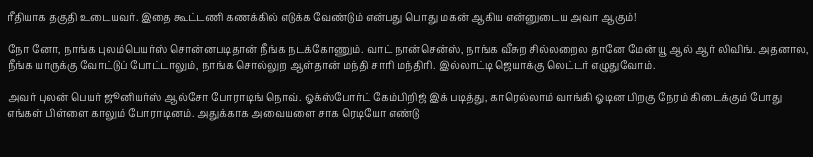ரீதியாக தகுதி உடையவர். இதை கூட்டணி கணக்கில் எடுக்க வேண்டும் என்பது பொது மகன் ஆகிய என்னுடைய அவா ஆகும்!

நோ னோ, நாங்க புலம்பெயர்ஸ் சொன்னபடிதான் நீங்க நடக்கோணும். வாட் நான்சென்ஸ், நாங்க வீசுற சில்லறைல தானே மேன் யூ ஆல் ஆர் லிவிங். அதனால, நீங்க யாருக்கு வோட்டுப் போட்டாலும், நாங்க சொல்லுற ஆள்தான் மந்தி சாரி மந்திரி. இல்லாட்டி ஜெயாக்கு லெட்டர் எழுதுவோம்.

அவர் புலன் பெயர் ஜூனியர்ஸ் ஆல்சோ போராடிங் நொவ். ஓக்ஸ்போர்ட் கேம்பிறிஜ் இக் படித்து, காரெல்லாம் வாங்கி ஓடின பிறகு நேரம் கிடைக்கும் போது எங்கள் பிள்ளை காலும் போராடினம். அதுக்காக அவையளை சாக ரெடியோ எண்டு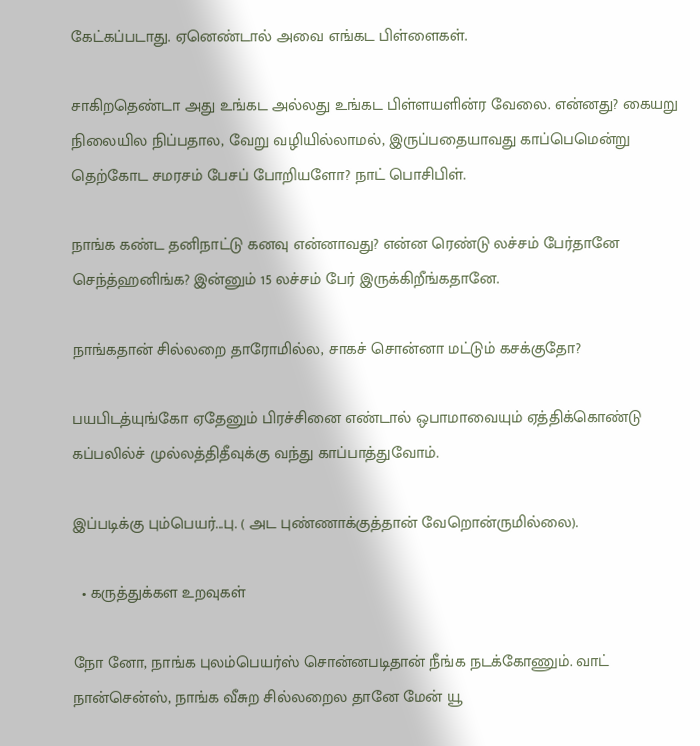கேட்கப்படாது. ஏனெண்டால் அவை எங்கட பிள்ளைகள்.

சாகிறதெண்டா அது உங்கட அல்லது உங்கட பிள்ளயளின்ர வேலை. என்னது? கையறு நிலையில நிப்பதால, வேறு வழியில்லாமல், இருப்பதையாவது காப்பெமென்று தெற்கோட சமரசம் பேசப் போறியளோ? நாட் பொசிபிள்.

நாங்க கண்ட தனிநாட்டு கனவு என்னாவது? என்ன ரெண்டு லச்சம் பேர்தானே செந்த்ஹனிங்க? இன்னும் 15 லச்சம் பேர் இருக்கிறீங்கதானே.

நாங்கதான் சில்லறை தாரோமில்ல, சாகச் சொன்னா மட்டும் கசக்குதோ?

பயபிடத்யுங்கோ ஏதேனும் பிரச்சினை எண்டால் ஒபாமாவையும் ஏத்திக்கொண்டு கப்பலில்ச் முல்லத்திதீவுக்கு வந்து காப்பாத்துவோம்.

இப்படிக்கு பும்பெயர்...பு. ( அட புண்ணாக்குத்தான் வேறொன்ருமில்லை).

  • கருத்துக்கள உறவுகள்

நோ னோ, நாங்க புலம்பெயர்ஸ் சொன்னபடிதான் நீங்க நடக்கோணும். வாட் நான்சென்ஸ், நாங்க வீசுற சில்லறைல தானே மேன் யூ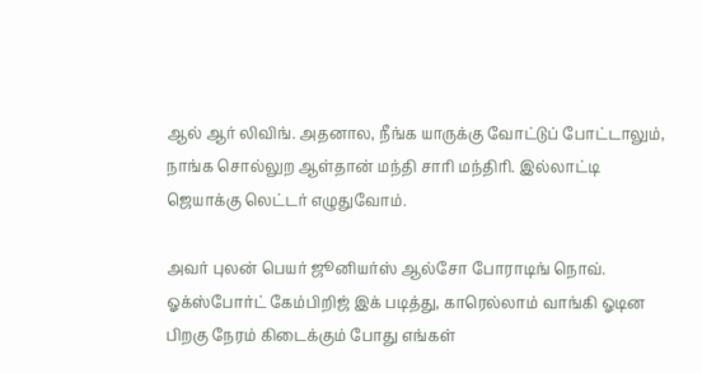ஆல் ஆர் லிவிங். அதனால, நீங்க யாருக்கு வோட்டுப் போட்டாலும், நாங்க சொல்லுற ஆள்தான் மந்தி சாரி மந்திரி. இல்லாட்டி ஜெயாக்கு லெட்டர் எழுதுவோம்.

அவர் புலன் பெயர் ஜூனியர்ஸ் ஆல்சோ போராடிங் நொவ். ஓக்ஸ்போர்ட் கேம்பிறிஜ் இக் படித்து, காரெல்லாம் வாங்கி ஓடின பிறகு நேரம் கிடைக்கும் போது எங்கள்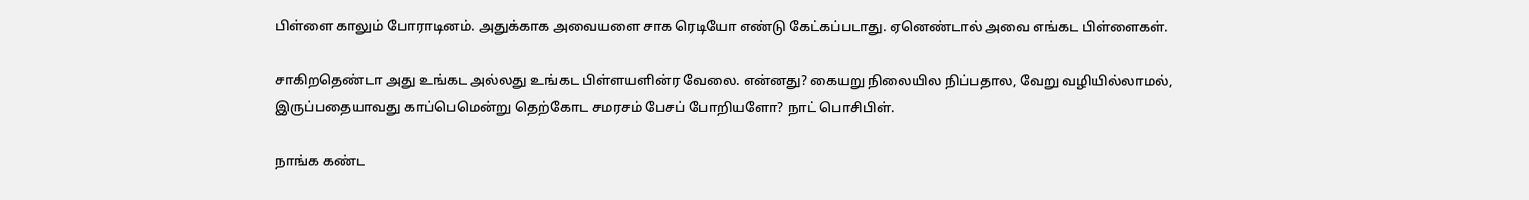பிள்ளை காலும் போராடினம். அதுக்காக அவையளை சாக ரெடியோ எண்டு கேட்கப்படாது. ஏனெண்டால் அவை எங்கட பிள்ளைகள்.

சாகிறதெண்டா அது உங்கட அல்லது உங்கட பிள்ளயளின்ர வேலை. என்னது? கையறு நிலையில நிப்பதால, வேறு வழியில்லாமல், இருப்பதையாவது காப்பெமென்று தெற்கோட சமரசம் பேசப் போறியளோ? நாட் பொசிபிள்.

நாங்க கண்ட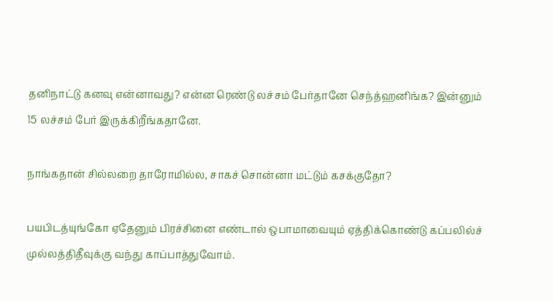தனிநாட்டு கனவு என்னாவது? என்ன ரெண்டு லச்சம் பேர்தானே செந்த்ஹனிங்க? இன்னும் 15 லச்சம் பேர் இருக்கிறீங்கதானே.

நாங்கதான் சில்லறை தாரோமில்ல, சாகச் சொன்னா மட்டும் கசக்குதோ?

பயபிடத்யுங்கோ ஏதேனும் பிரச்சினை எண்டால் ஒபாமாவையும் ஏத்திக்கொண்டு கப்பலில்ச் முல்லத்திதீவுக்கு வந்து காப்பாத்துவோம்.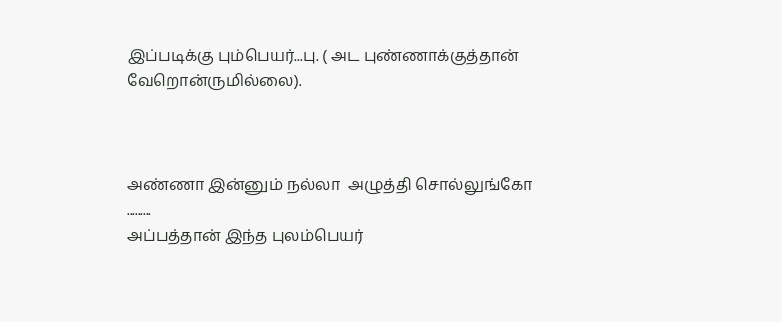இப்படிக்கு பும்பெயர்...பு. ( அட புண்ணாக்குத்தான் வேறொன்ருமில்லை).



அண்ணா இன்னும் நல்லா  அழுத்தி சொல்லுங்கோ .........
அப்பத்தான் இந்த புலம்பெயர்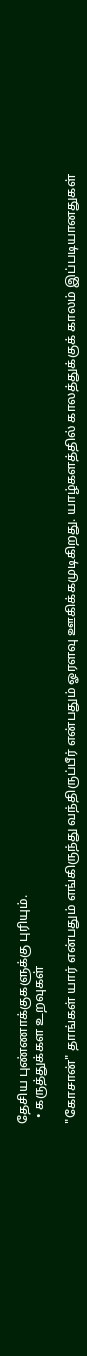தேசிய புண்ணாக்குகளுக்கு புரியும்.
  • கருத்துக்கள உறவுகள்

"கோசான்" தாங்கள் யார் என்பதும் எங்கிருந்து வந்திருப்பீர் என்பதும் ஓரளவு ஊகிக்கமுடிகிறது. யாழ்களத்தில் காலத்துக்குக் காலம் இப்படியானதுகள்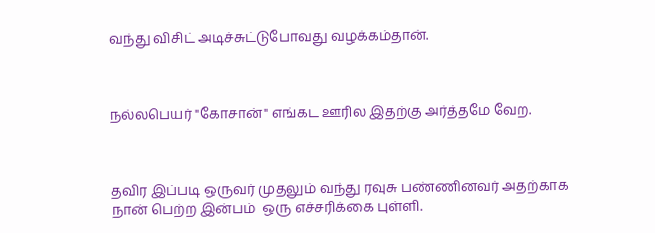வந்து விசிட் அடிச்சுட்டுபோவது வழக்கம்தான்.



நல்லபெயர் "கோசான்" எங்கட ஊரில இதற்கு அர்த்தமே வேற.



தவிர இப்படி ஒருவர் முதலும் வந்து ரவுசு பண்ணினவர் அதற்காக நான் பெற்ற இன்பம்  ஒரு எச்சரிக்கை புள்ளி.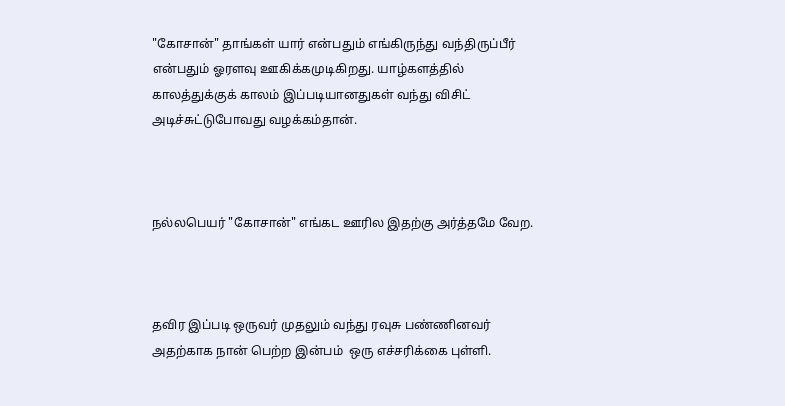"கோசான்" தாங்கள் யார் என்பதும் எங்கிருந்து வந்திருப்பீர் என்பதும் ஓரளவு ஊகிக்கமுடிகிறது. யாழ்களத்தில் காலத்துக்குக் காலம் இப்படியானதுகள் வந்து விசிட் அடிச்சுட்டுபோவது வழக்கம்தான்.



நல்லபெயர் "கோசான்" எங்கட ஊரில இதற்கு அர்த்தமே வேற.



தவிர இப்படி ஒருவர் முதலும் வந்து ரவுசு பண்ணினவர் அதற்காக நான் பெற்ற இன்பம்  ஒரு எச்சரிக்கை புள்ளி.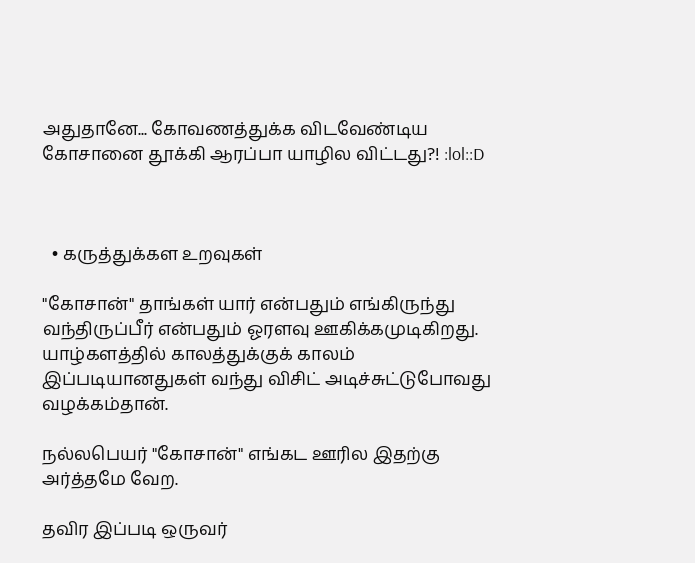அதுதானே... கோவணத்துக்க விடவேண்டிய கோசானை தூக்கி ஆரப்பா யாழில விட்டது?! :lol::D



  • கருத்துக்கள உறவுகள்

"கோசான்" தாங்கள் யார் என்பதும் எங்கிருந்து வந்திருப்பீர் என்பதும் ஓரளவு ஊகிக்கமுடிகிறது. யாழ்களத்தில் காலத்துக்குக் காலம் இப்படியானதுகள் வந்து விசிட் அடிச்சுட்டுபோவது வழக்கம்தான்.

நல்லபெயர் "கோசான்" எங்கட ஊரில இதற்கு அர்த்தமே வேற.

தவிர இப்படி ஒருவர்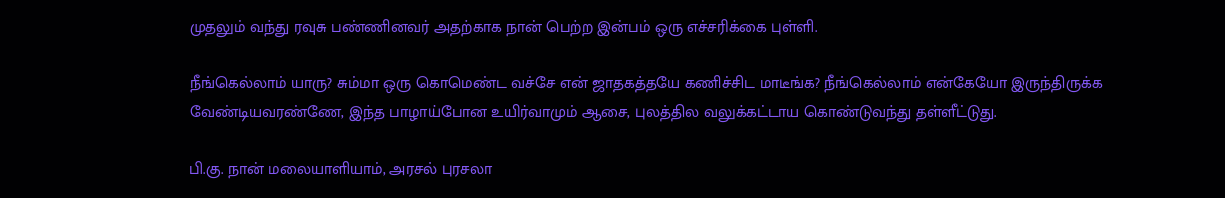முதலும் வந்து ரவுசு பண்ணினவர் அதற்காக நான் பெற்ற இன்பம் ஒரு எச்சரிக்கை புள்ளி.

நீங்கெல்லாம் யாரு? சும்மா ஒரு கொமெண்ட வச்சே என் ஜாதகத்தயே கணிச்சிட மாடீங்க? நீங்கெல்லாம் என்கேயோ இருந்திருக்க வேண்டியவரண்ணே, இந்த பாழாய்போன உயிர்வாமும் ஆசை, புலத்தில வலுக்கட்டாய கொண்டுவந்து தள்ளீட்டுது.

பி.கு. நான் மலையாளியாம், அரசல் புரசலா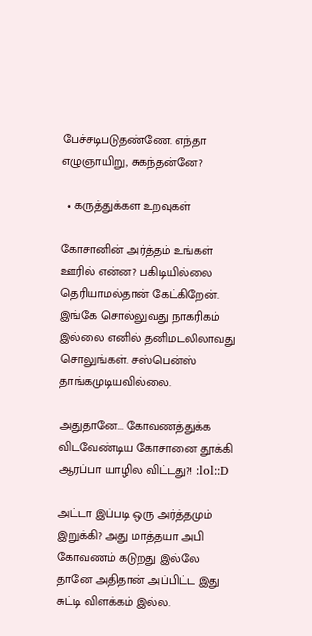பேச்சடிபடுதண்ணே. எந்தா எழுஞாயிறு, சுகந்தன்னே?

  • கருத்துக்கள உறவுகள்

கோசானின் அர்த்தம் உங்கள் ஊரில் என்ன? பகிடியில்லை தெரியாமல்தான் கேட்கிறேன். இங்கே சொல்லுவது நாகரிகம் இல்லை எனில் தனிமடலிலாவது சொலுங்கள். சஸ்பென்ஸ் தாங்கமுடியவில்லை.

அதுதானே... கோவணத்துக்க விடவேண்டிய கோசானை தூக்கி ஆரப்பா யாழில விட்டது?! :lol::D

அட்டா இப்படி ஒரு அர்த்தமும் இறுக்கி? அது மாத்தயா அபி கோவணம் கடுறது இல்லே தானே அதிதான் அப்பிட்ட இது சுட்டி விளக்கம் இல்ல.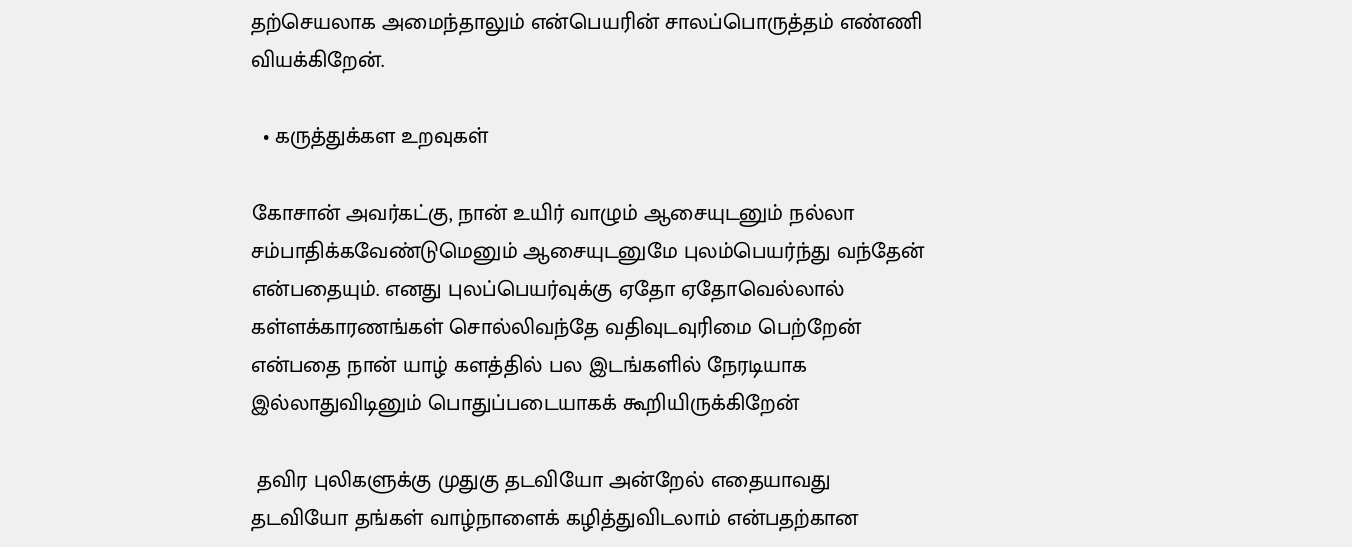தற்செயலாக அமைந்தாலும் என்பெயரின் சாலப்பொருத்தம் எண்ணி வியக்கிறேன்.

  • கருத்துக்கள உறவுகள்

கோசான் அவர்கட்கு, நான் உயிர் வாழும் ஆசையுடனும் நல்லா சம்பாதிக்கவேண்டுமெனும் ஆசையுடனுமே புலம்பெயர்ந்து வந்தேன் என்பதையும். எனது புலப்பெயர்வுக்கு ஏதோ ஏதோவெல்லால் கள்ளக்காரணங்கள் சொல்லிவந்தே வதிவுடவுரிமை பெற்றேன் என்பதை நான் யாழ் களத்தில் பல இடங்களில் நேரடியாக இல்லாதுவிடினும் பொதுப்படையாகக் கூறியிருக்கிறேன்

 தவிர புலிகளுக்கு முதுகு தடவியோ அன்றேல் எதையாவது தடவியோ தங்கள் வாழ்நாளைக் கழித்துவிடலாம் என்பதற்கான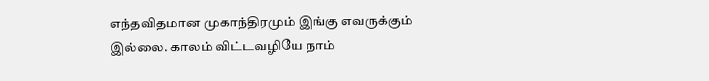எந்தவிதமான முகாந்திரமும் இங்கு எவருக்கும் இல்லை. காலம் விட்டவழியே நாம்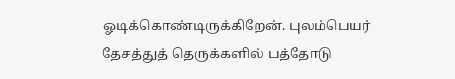ஓடிக்கொண்டிருக்கிறேன். புலம்பெயர் தேசத்துத் தெருக்களில் பத்தோடு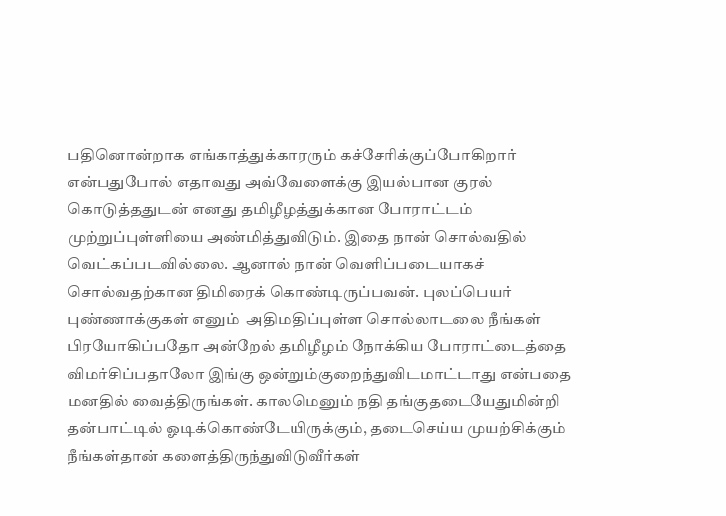பதினொன்றாக எங்காத்துக்காரரும் கச்சேரிக்குப்போகிறார் என்பதுபோல் எதாவது அவ்வேளைக்கு இயல்பான குரல் கொடுத்ததுடன் எனது தமிழீழத்துக்கான போராட்டம் முற்றுப்புள்ளியை அண்மித்துவிடும். இதை நான் சொல்வதில் வெட்கப்படவில்லை. ஆனால் நான் வெளிப்படையாகச் சொல்வதற்கான திமிரைக் கொண்டிருப்பவன். புலப்பெயர் புண்ணாக்குகள் எனும்  அதிமதிப்புள்ள சொல்லாடலை நீங்கள் பிரயோகிப்பதோ அன்றேல் தமிழீழம் நோக்கிய போராட்டைத்தை விமர்சிப்பதாலோ இங்கு ஒன்றும்குறைந்துவிடமாட்டாது என்பதை மனதில் வைத்திருங்கள். காலமெனும் நதி தங்குதடையேதுமின்றி தன்பாட்டில் ஓடிக்கொண்டேயிருக்கும், தடைசெய்ய முயற்சிக்கும் நீங்கள்தான் களைத்திருந்துவிடுவீர்கள்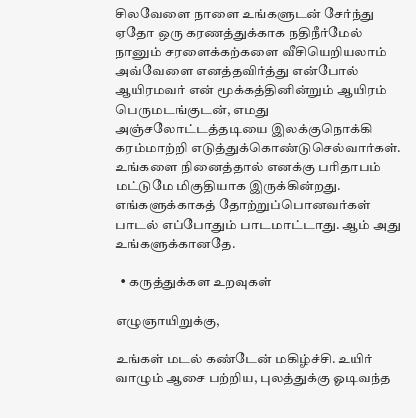சிலவேளை நாளை உங்களுடன் சேர்ந்து ஏதோ ஒரு கரணத்துக்காக நதிநீர்மேல் நானும் சரளைக்கற்களை வீசியெறியலாம் அவ்வேளை எனத்தவிர்த்து என்போல் ஆயிரமவர் என் மூக்கத்தினின்றும் ஆயிரம் பெருமடங்குடன், எமது அஞ்சலோட்டத்தடியை இலக்குநொக்கி  கரம்மாற்றி எடுத்துக்கொண்டுசெல்வார்கள். உங்களை நினைத்தால் எனக்கு பரிதாபம் மட்டுமே மிகுதியாக இருக்கின்றது. எங்களுக்காகத் தோற்றுப்பொனவர்கள் பாடல் எப்போதும் பாடமாட்டாது. ஆம் அது உங்களுக்கானதே.

  • கருத்துக்கள உறவுகள்

எழுஞாயிறுக்கு,

உங்கள் மடல் கண்டேன் மகிழ்ச்சி. உயிர் வாழும் ஆசை பற்றிய, புலத்துக்கு ஓடிவந்த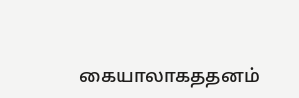கையாலாகததனம்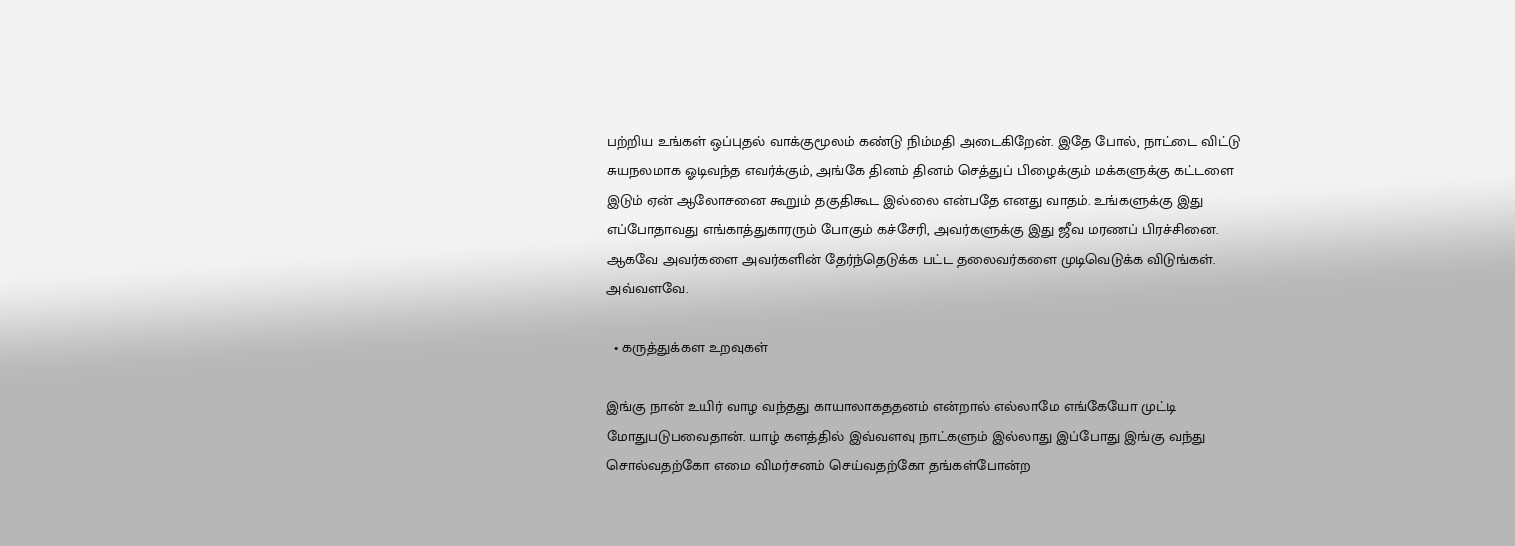பற்றிய உங்கள் ஒப்புதல் வாக்குமூலம் கண்டு நிம்மதி அடைகிறேன். இதே போல், நாட்டை விட்டு சுயநலமாக ஓடிவந்த எவர்க்கும், அங்கே தினம் தினம் செத்துப் பிழைக்கும் மக்களுக்கு கட்டளை இடும் ஏன் ஆலோசனை கூறும் தகுதிகூட இல்லை என்பதே எனது வாதம். உங்களுக்கு இது எப்போதாவது எங்காத்துகாரரும் போகும் கச்சேரி, அவர்களுக்கு இது ஜீவ மரணப் பிரச்சினை. ஆகவே அவர்களை அவர்களின் தேர்ந்தெடுக்க பட்ட தலைவர்களை முடிவெடுக்க விடுங்கள். அவ்வளவே.

  • கருத்துக்கள உறவுகள்

இங்கு நான் உயிர் வாழ வந்தது காயாலாகததனம் என்றால் எல்லாமே எங்கேயோ முட்டி மோதுபடுபவைதான். யாழ் களத்தில் இவ்வளவு நாட்களும் இல்லாது இப்போது இங்கு வந்து சொல்வதற்கோ எமை விமர்சனம் செய்வதற்கோ தங்கள்போன்ற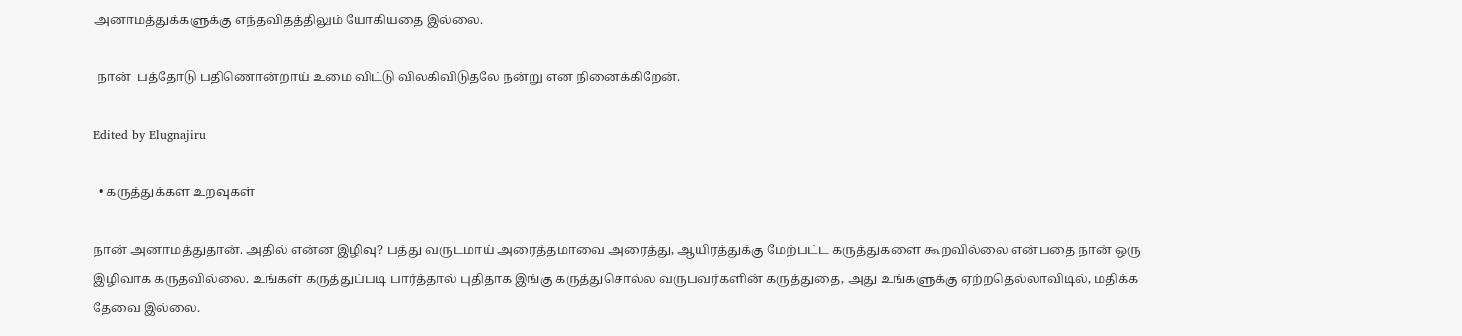அனாமத்துக்களுக்கு எந்தவிதத்திலும் யோகியதை இல்லை.

 நான்  பத்தோடு பதிணொன்றாய் உமை விட்டு விலகிவிடுதலே நன்று என நினைக்கிறேன்.

Edited by Elugnajiru

  • கருத்துக்கள உறவுகள்

நான் அனாமத்துதான். அதில் என்ன இழிவு? பத்து வருடமாய் அரைத்தமாவை அரைத்து, ஆயிரத்துக்கு மேற்பட்ட கருத்துகளை கூறவில்லை என்பதை நான் ஒரு இழிவாக கருதவில்லை. உங்கள் கருத்துப்படி பார்த்தால் புதிதாக இங்கு கருத்துசொல்ல வருபவர்களின் கருத்துதை, அது உங்களுக்கு ஏற்றதெல்லாவிடில், மதிக்க தேவை இல்லை.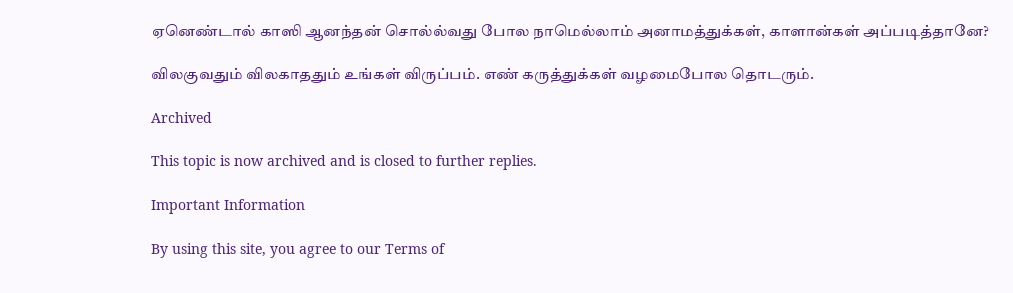ஏனெண்டால் காஸி ஆனந்தன் சொல்ல்வது போல நாமெல்லாம் அனாமத்துக்கள், காளான்கள் அப்படித்தானே?

விலகுவதும் விலகாததும் உங்கள் விருப்பம். எண் கருத்துக்கள் வழமைபோல தொடரும்.

Archived

This topic is now archived and is closed to further replies.

Important Information

By using this site, you agree to our Terms of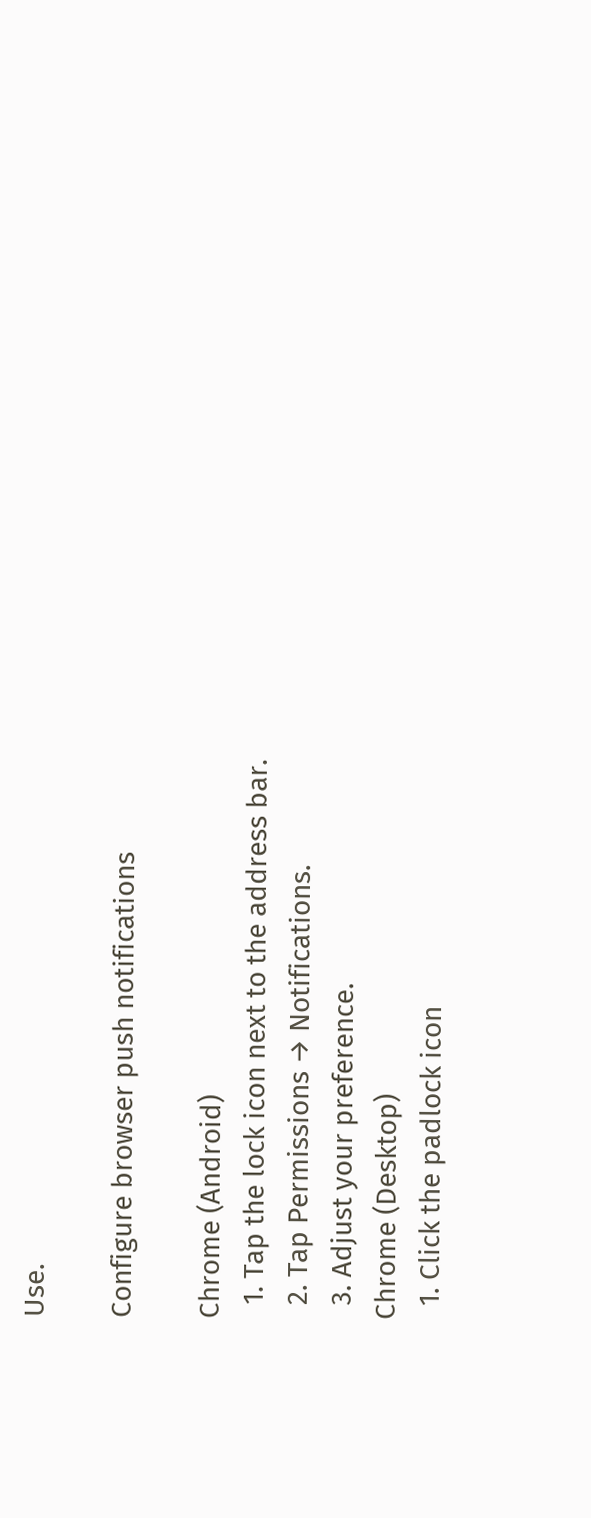Use.

Configure browser push notifications

Chrome (Android)
  1. Tap the lock icon next to the address bar.
  2. Tap Permissions → Notifications.
  3. Adjust your preference.
Chrome (Desktop)
  1. Click the padlock icon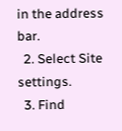in the address bar.
  2. Select Site settings.
  3. Find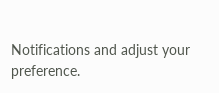Notifications and adjust your preference.